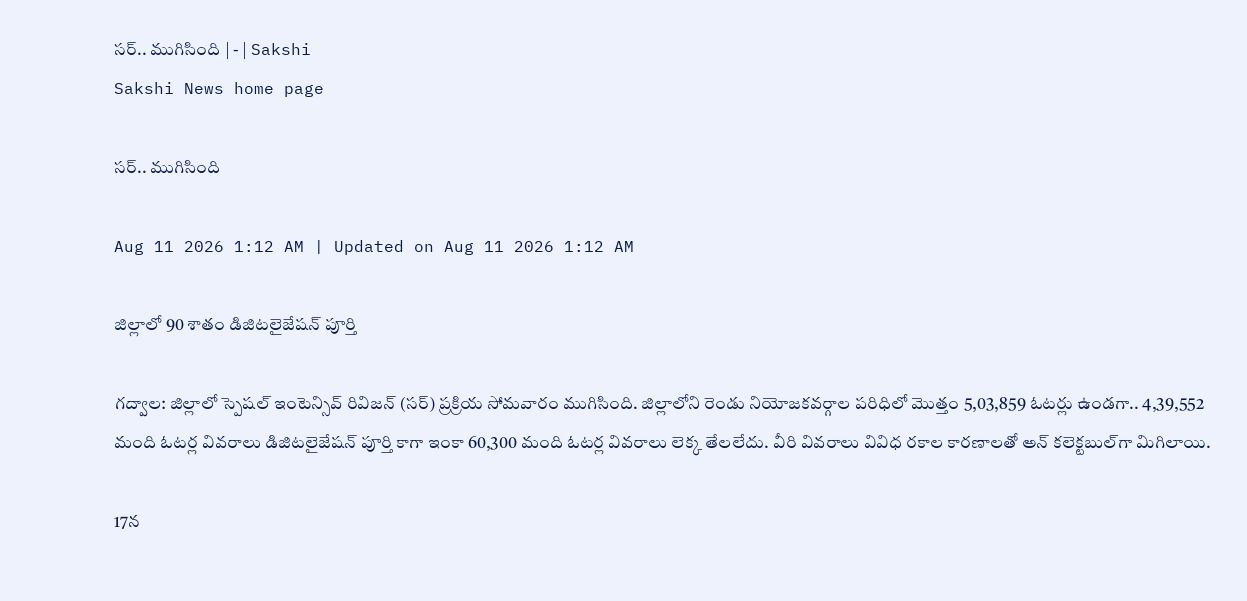సర్‌.. ముగిసింది | - | Sakshi
Sakshi News home page

సర్‌.. ముగిసింది

Aug 11 2026 1:12 AM | Updated on Aug 11 2026 1:12 AM

జిల్లాలో 90 శాతం డిజిటలైజేషన్‌ పూర్తి

గద్వాల: జిల్లాలో స్పెషల్‌ ఇంటెన్సివ్‌ రివిజన్‌ (సర్‌) ప్రక్రియ సోమవారం ముగిసింది. జిల్లాలోని రెండు నియోజకవర్గాల పరిధిలో మొత్తం 5,03,859 ఓటర్లు ఉండగా.. 4,39,552 మంది ఓటర్ల వివరాలు డిజిటలైజేషన్‌ పూర్తి కాగా ఇంకా 60,300 మంది ఓటర్ల వివరాలు లెక్క తేలలేదు. వీరి వివరాలు వివిధ రకాల కారణాలతో అన్‌ కలెక్టబుల్‌గా మిగిలాయి.

17న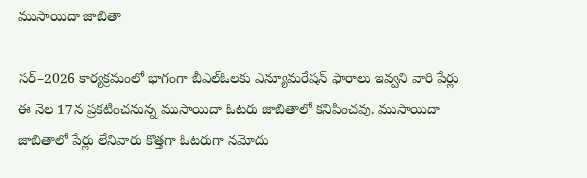ముసాయిదా జాబితా

సర్‌–2026 కార్యక్రమంలో భాగంగా బీఎల్‌ఓలకు ఎన్యూమరేషన్‌ ఫారాలు ఇవ్వని వారి పేర్లు ఈ నెల 17న ప్రకటించనున్న ముసాయిదా ఓటరు జాబితాలో కనిపించవు. ముసాయిదా జాబితాలో పేర్లు లేనివారు కొత్తగా ఓటరుగా నమోదు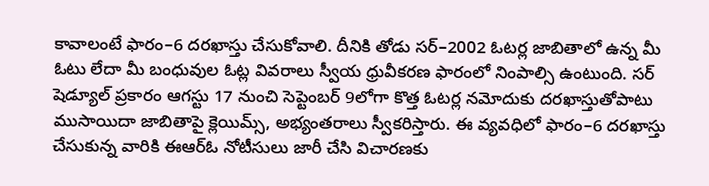కావాలంటే ఫారం–6 దరఖాస్తు చేసుకోవాలి. దీనికి తోడు సర్‌–2002 ఓటర్ల జాబితాలో ఉన్న మీ ఓటు లేదా మీ బంధువుల ఓట్ల వివరాలు స్వీయ ధ్రువీకరణ ఫారంలో నింపాల్సి ఉంటుంది. సర్‌ షెడ్యూల్‌ ప్రకారం ఆగస్టు 17 నుంచి సెప్టెంబర్‌ 9లోగా కొత్త ఓటర్ల నమోదుకు దరఖాస్తుతోపాటు ముసాయిదా జాబితాపై క్లెయిమ్స్‌, అభ్యంతరాలు స్వీకరిస్తారు. ఈ వ్యవధిలో ఫారం–6 దరఖాస్తు చేసుకున్న వారికి ఈఆర్‌ఓ నోటీసులు జారీ చేసి విచారణకు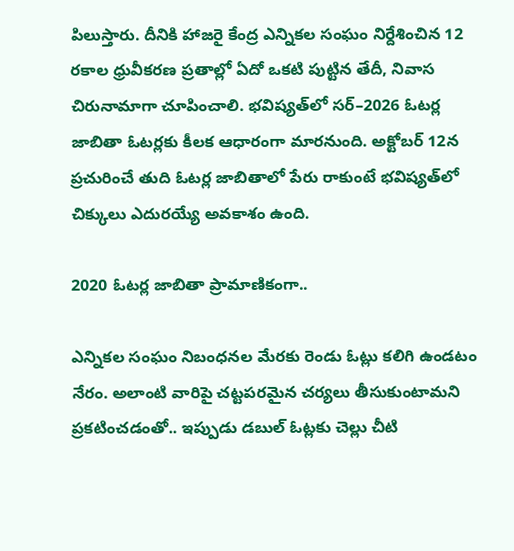పిలుస్తారు. దీనికి హాజరై కేంద్ర ఎన్నికల సంఘం నిర్దేశించిన 12 రకాల ధ్రువీకరణ ప్రతాల్లో ఏదో ఒకటి పుట్టిన తేదీ, నివాస చిరునామాగా చూపించాలి. భవిష్యత్‌లో సర్‌–2026 ఓటర్ల జాబితా ఓటర్లకు కీలక ఆధారంగా మారనుంది. అక్టోబర్‌ 12న ప్రచురించే తుది ఓటర్ల జాబితాలో పేరు రాకుంటే భవిష్యత్‌లో చిక్కులు ఎదురయ్యే అవకాశం ఉంది.

2020 ఓటర్ల జాబితా ప్రామాణికంగా..

ఎన్నికల సంఘం నిబంధనల మేరకు రెండు ఓట్లు కలిగి ఉండటం నేరం. అలాంటి వారిపై చట్టపరమైన చర్యలు తీసుకుంటామని ప్రకటించడంతో.. ఇప్పుడు డబుల్‌ ఓట్లకు చెల్లు చీటి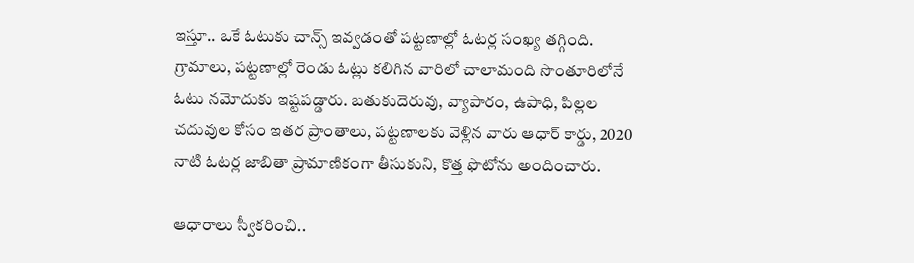ఇస్తూ.. ఒకే ఓటుకు చాన్స్‌ ఇవ్వడంతో పట్టణాల్లో ఓటర్ల సంఖ్య తగ్గింది. గ్రామాలు, పట్టణాల్లో రెండు ఓట్లు కలిగిన వారిలో చాలామంది సొంతూరిలోనే ఓటు నమోదుకు ఇష్టపడ్డారు. బతుకుదెరువు, వ్యాపారం, ఉపాధి, పిల్లల చదువుల కోసం ఇతర ప్రాంతాలు, పట్టణాలకు వెళ్లిన వారు ఆధార్‌ కార్డు, 2020 నాటి ఓటర్ల జాబితా ప్రామాణికంగా తీసుకుని, కొత్త ఫొటోను అందించారు.

ఆధారాలు స్వీకరించి..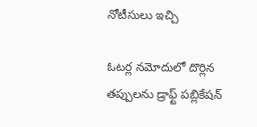నోటీసులు ఇచ్చి

ఓటర్ల నమోదులో దొర్లిన తప్పులను డ్రాఫ్ట్‌ పబ్లికేషన్‌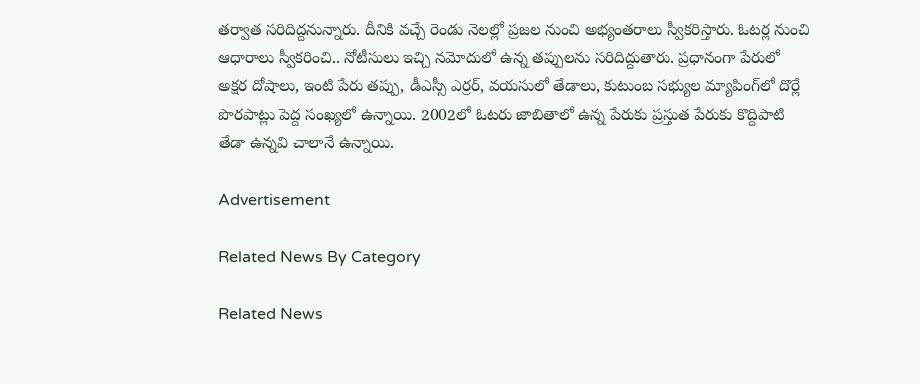తర్వాత సరిదిద్దనున్నారు. దీనికి వచ్చే రెండు నెలల్లో ప్రజల నుంచి అభ్యంతరాలు స్వీకరిస్తారు. ఓటర్ల నుంచి ఆధారాలు స్వీకరించి.. నోటీసులు ఇచ్చి నమోదులో ఉన్న తప్పులను సరిదిద్దుతారు. ప్రధానంగా పేరులో అక్షర దోషాలు, ఇంటి పేరు తప్పు, డీఎస్సీ ఎర్రర్‌, వయసులో తేడాలు, కుటుంబ సభ్యుల మ్యాపింగ్‌లో దొర్లే పొరపాట్లు పెద్ద సంఖ్యలో ఉన్నాయి. 2002లో ఓటరు జాబితాలో ఉన్న పేరుకు ప్రస్తుత పేరుకు కొద్దిపాటి తేడా ఉన్నవి చాలానే ఉన్నాయి.

Advertisement

Related News By Category

Related News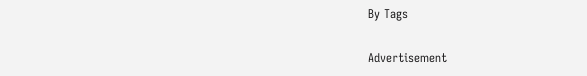By Tags

Advertisement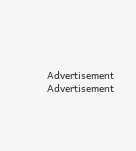Advertisement
Advertisement